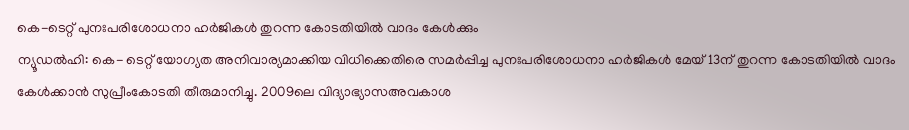കെ-ടെറ്റ് പുനഃപരിശോധനാ ഹർജികൾ തുറന്ന കോടതിയിൽ വാദം കേൾക്കും
ന്യൂഡൽഹി: കെ- ടെറ്റ് യോഗ്യത അനിവാര്യമാക്കിയ വിധിക്കെതിരെ സമർപ്പിച്ച പുനഃപരിശോധനാ ഹർജികൾ മേയ് 13ന് തുറന്ന കോടതിയിൽ വാദം കേൾക്കാൻ സുപ്രീംകോടതി തീരുമാനിച്ചു. 2009ലെ വിദ്യാഭ്യാസഅവകാശ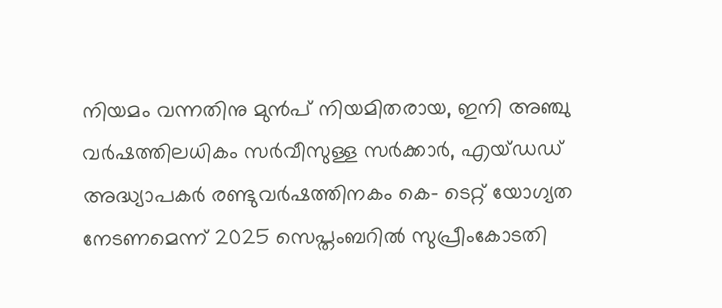നിയമം വന്നതിനു മുൻപ് നിയമിതരായ, ഇനി അഞ്ചു വർഷത്തിലധികം സർവീസുള്ള സർക്കാർ, എയ്ഡഡ് അദ്ധ്യാപകർ രണ്ടുവർഷത്തിനകം കെ- ടെറ്റ് യോഗ്യത നേടണമെന്ന് 2025 സെപ്തംബറിൽ സുപ്രീംകോടതി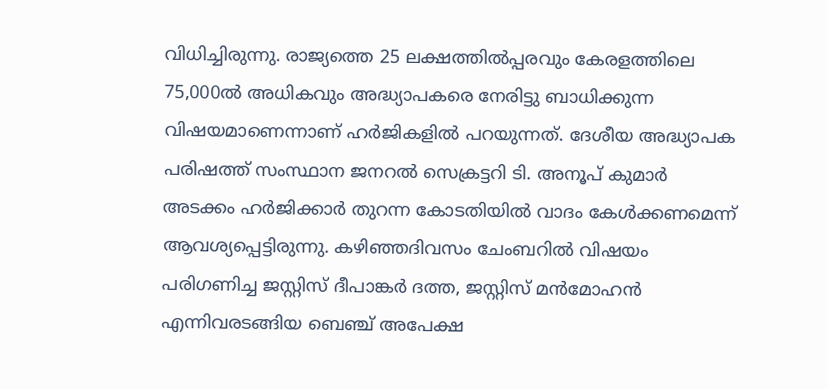വിധിച്ചിരുന്നു. രാജ്യത്തെ 25 ലക്ഷത്തിൽപ്പരവും കേരളത്തിലെ 75,000ൽ അധികവും അദ്ധ്യാപകരെ നേരിട്ടു ബാധിക്കുന്ന വിഷയമാണെന്നാണ് ഹർജികളിൽ പറയുന്നത്. ദേശീയ അദ്ധ്യാപക പരിഷത്ത് സംസ്ഥാന ജനറൽ സെക്രട്ടറി ടി. അനൂപ് കുമാർ അടക്കം ഹർജിക്കാർ തുറന്ന കോടതിയിൽ വാദം കേൾക്കണമെന്ന് ആവശ്യപ്പെട്ടിരുന്നു. കഴിഞ്ഞദിവസം ചേംബറിൽ വിഷയം പരിഗണിച്ച ജസ്റ്റിസ് ദീപാങ്കർ ദത്ത, ജസ്റ്റിസ് മൻമോഹൻ എന്നിവരടങ്ങിയ ബെഞ്ച് അപേക്ഷ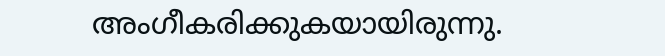അംഗീകരിക്കുകയായിരുന്നു.